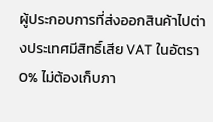ผู้ประกอบการที่ส่งออกสินค้าไปต่างประเทศมีสิทธิ์เสีย VAT ในอัตรา 0% ไม่ต้องเก็บภา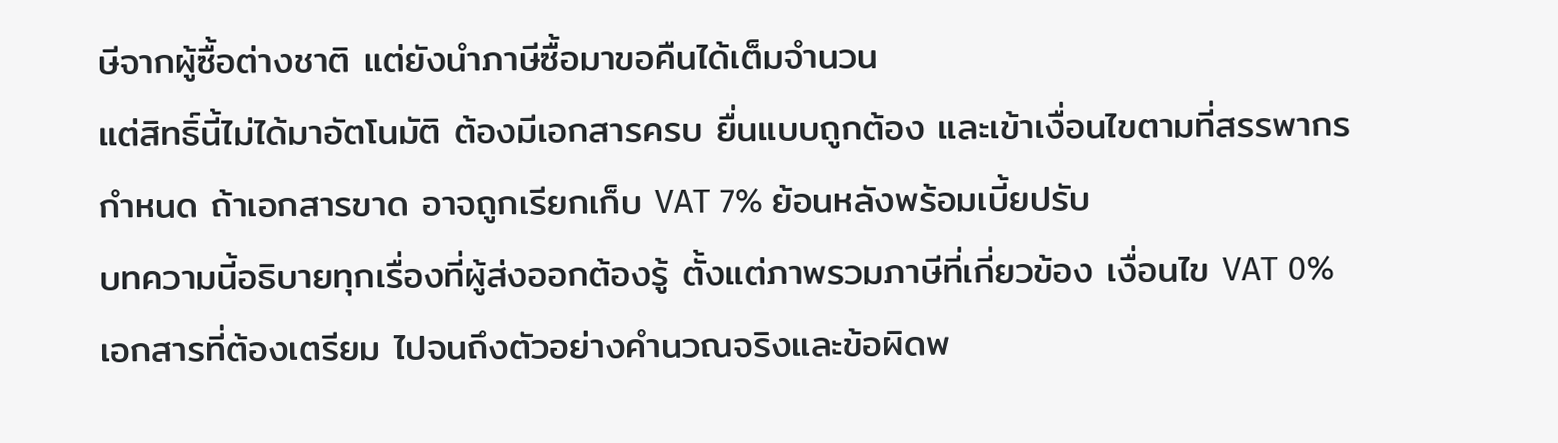ษีจากผู้ซื้อต่างชาติ แต่ยังนำภาษีซื้อมาขอคืนได้เต็มจำนวน
แต่สิทธิ์นี้ไม่ได้มาอัตโนมัติ ต้องมีเอกสารครบ ยื่นแบบถูกต้อง และเข้าเงื่อนไขตามที่สรรพากรกำหนด ถ้าเอกสารขาด อาจถูกเรียกเก็บ VAT 7% ย้อนหลังพร้อมเบี้ยปรับ
บทความนี้อธิบายทุกเรื่องที่ผู้ส่งออกต้องรู้ ตั้งแต่ภาพรวมภาษีที่เกี่ยวข้อง เงื่อนไข VAT 0% เอกสารที่ต้องเตรียม ไปจนถึงตัวอย่างคำนวณจริงและข้อผิดพ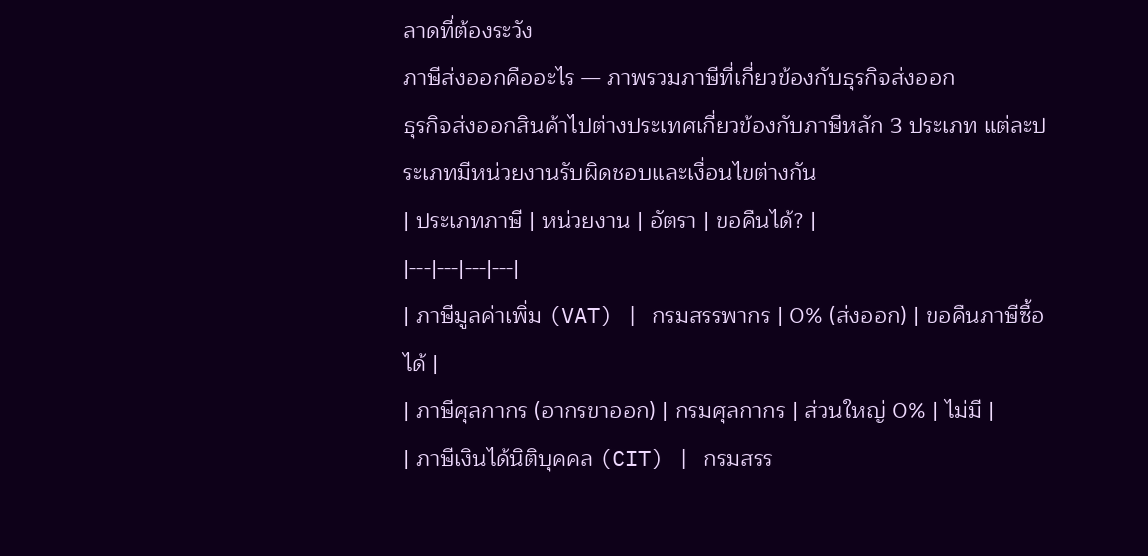ลาดที่ต้องระวัง
ภาษีส่งออกคืออะไร — ภาพรวมภาษีที่เกี่ยวข้องกับธุรกิจส่งออก
ธุรกิจส่งออกสินค้าไปต่างประเทศเกี่ยวข้องกับภาษีหลัก 3 ประเภท แต่ละประเภทมีหน่วยงานรับผิดชอบและเงื่อนไขต่างกัน
| ประเภทภาษี | หน่วยงาน | อัตรา | ขอคืนได้? |
|---|---|---|---|
| ภาษีมูลค่าเพิ่ม (VAT) | กรมสรรพากร | 0% (ส่งออก) | ขอคืนภาษีซื้อได้ |
| ภาษีศุลกากร (อากรขาออก) | กรมศุลกากร | ส่วนใหญ่ 0% | ไม่มี |
| ภาษีเงินได้นิติบุคคล (CIT) | กรมสรร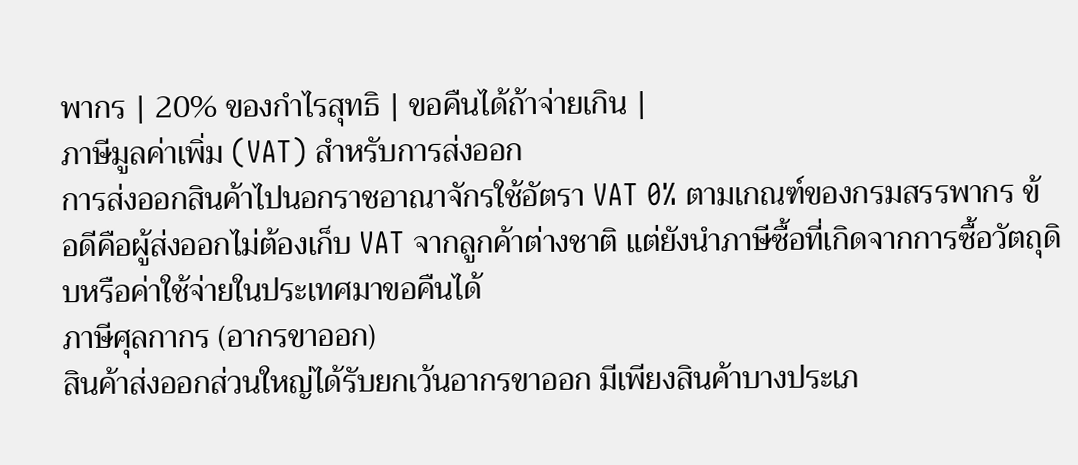พากร | 20% ของกำไรสุทธิ | ขอคืนได้ถ้าจ่ายเกิน |
ภาษีมูลค่าเพิ่ม (VAT) สำหรับการส่งออก
การส่งออกสินค้าไปนอกราชอาณาจักรใช้อัตรา VAT 0% ตามเกณฑ์ของกรมสรรพากร ข้อดีคือผู้ส่งออกไม่ต้องเก็บ VAT จากลูกค้าต่างชาติ แต่ยังนำภาษีซื้อที่เกิดจากการซื้อวัตถุดิบหรือค่าใช้จ่ายในประเทศมาขอคืนได้
ภาษีศุลกากร (อากรขาออก)
สินค้าส่งออกส่วนใหญ่ได้รับยกเว้นอากรขาออก มีเพียงสินค้าบางประเภ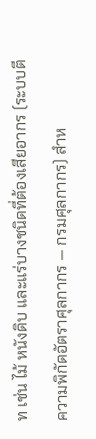ท เช่น ไม้ หนังดิบ และแร่บางชนิดที่ต้องเสียอากร (ระบบตีความพิกัดอัตราศุลกากร — กรมศุลกากร) สำห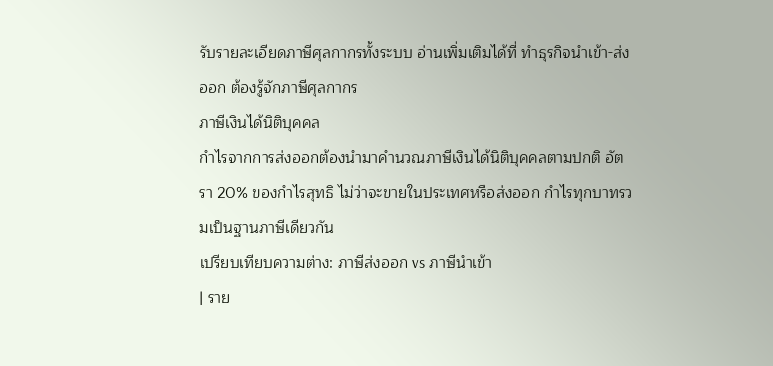รับรายละเอียดภาษีศุลกากรทั้งระบบ อ่านเพิ่มเติมได้ที่ ทำธุรกิจนำเข้า-ส่งออก ต้องรู้จักภาษีศุลกากร
ภาษีเงินได้นิติบุคคล
กำไรจากการส่งออกต้องนำมาคำนวณภาษีเงินได้นิติบุคคลตามปกติ อัตรา 20% ของกำไรสุทธิ ไม่ว่าจะขายในประเทศหรือส่งออก กำไรทุกบาทรวมเป็นฐานภาษีเดียวกัน
เปรียบเทียบความต่าง: ภาษีส่งออก vs ภาษีนำเข้า
| ราย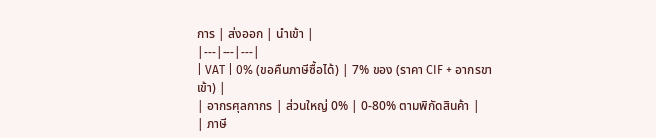การ | ส่งออก | นำเข้า |
|---|---|---|
| VAT | 0% (ขอคืนภาษีซื้อได้) | 7% ของ (ราคา CIF + อากรขาเข้า) |
| อากรศุลกากร | ส่วนใหญ่ 0% | 0-80% ตามพิกัดสินค้า |
| ภาษี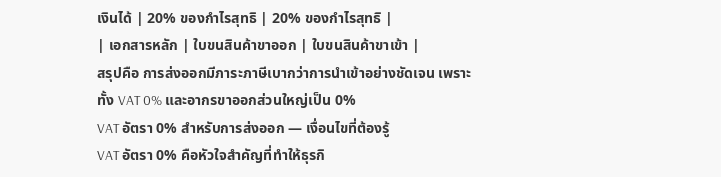เงินได้ | 20% ของกำไรสุทธิ | 20% ของกำไรสุทธิ |
| เอกสารหลัก | ใบขนสินค้าขาออก | ใบขนสินค้าขาเข้า |
สรุปคือ การส่งออกมีภาระภาษีเบากว่าการนำเข้าอย่างชัดเจน เพราะทั้ง VAT 0% และอากรขาออกส่วนใหญ่เป็น 0%
VAT อัตรา 0% สำหรับการส่งออก — เงื่อนไขที่ต้องรู้
VAT อัตรา 0% คือหัวใจสำคัญที่ทำให้ธุรกิ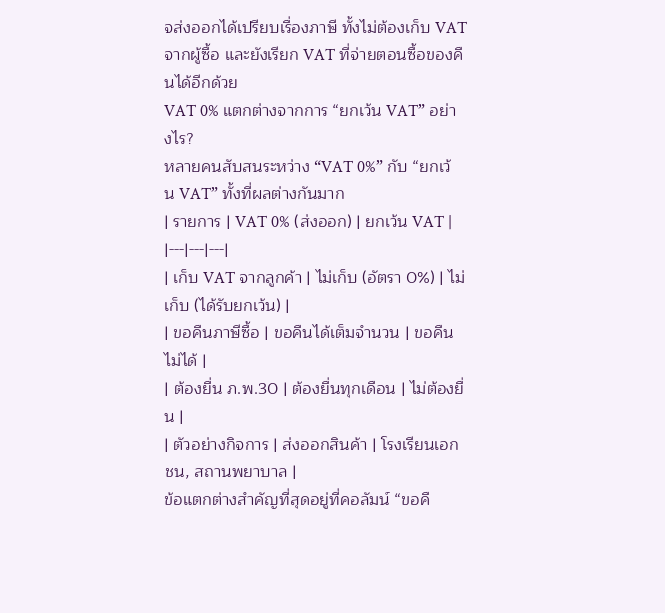จส่งออกได้เปรียบเรื่องภาษี ทั้งไม่ต้องเก็บ VAT จากผู้ซื้อ และยังเรียก VAT ที่จ่ายตอนซื้อของคืนได้อีกด้วย
VAT 0% แตกต่างจากการ “ยกเว้น VAT” อย่างไร?
หลายคนสับสนระหว่าง “VAT 0%” กับ “ยกเว้น VAT” ทั้งที่ผลต่างกันมาก
| รายการ | VAT 0% (ส่งออก) | ยกเว้น VAT |
|---|---|---|
| เก็บ VAT จากลูกค้า | ไม่เก็บ (อัตรา 0%) | ไม่เก็บ (ได้รับยกเว้น) |
| ขอคืนภาษีซื้อ | ขอคืนได้เต็มจำนวน | ขอคืนไม่ได้ |
| ต้องยื่น ภ.พ.30 | ต้องยื่นทุกเดือน | ไม่ต้องยื่น |
| ตัวอย่างกิจการ | ส่งออกสินค้า | โรงเรียนเอกชน, สถานพยาบาล |
ข้อแตกต่างสำคัญที่สุดอยู่ที่คอลัมน์ “ขอคื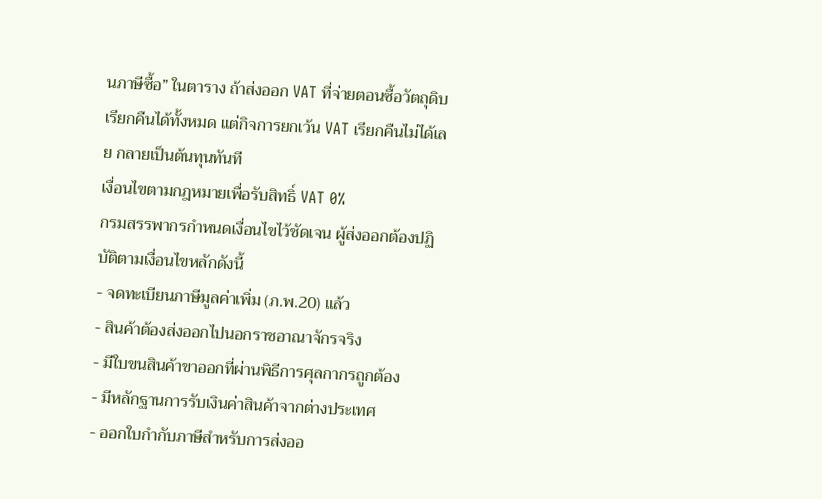นภาษีซื้อ” ในตาราง ถ้าส่งออก VAT ที่จ่ายตอนซื้อวัตถุดิบเรียกคืนได้ทั้งหมด แต่กิจการยกเว้น VAT เรียกคืนไม่ได้เลย กลายเป็นต้นทุนทันที
เงื่อนไขตามกฎหมายเพื่อรับสิทธิ์ VAT 0%
กรมสรรพากรกำหนดเงื่อนไขไว้ชัดเจน ผู้ส่งออกต้องปฏิบัติตามเงื่อนไขหลักดังนี้
- จดทะเบียนภาษีมูลค่าเพิ่ม (ภ.พ.20) แล้ว
- สินค้าต้องส่งออกไปนอกราชอาณาจักรจริง
- มีใบขนสินค้าขาออกที่ผ่านพิธีการศุลกากรถูกต้อง
- มีหลักฐานการรับเงินค่าสินค้าจากต่างประเทศ
- ออกใบกำกับภาษีสำหรับการส่งออ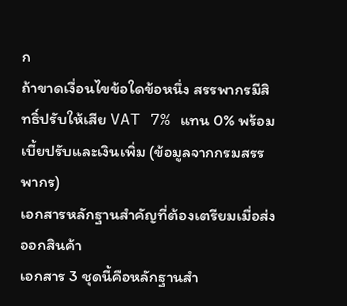ก
ถ้าขาดเงื่อนไขข้อใดข้อหนึ่ง สรรพากรมีสิทธิ์ปรับให้เสีย VAT 7% แทน 0% พร้อมเบี้ยปรับและเงินเพิ่ม (ข้อมูลจากกรมสรรพากร)
เอกสารหลักฐานสำคัญที่ต้องเตรียมเมื่อส่งออกสินค้า
เอกสาร 3 ชุดนี้คือหลักฐานสำ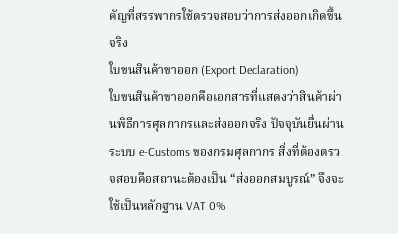คัญที่สรรพากรใช้ตรวจสอบว่าการส่งออกเกิดขึ้นจริง
ใบขนสินค้าขาออก (Export Declaration)
ใบขนสินค้าขาออกคือเอกสารที่แสดงว่าสินค้าผ่านพิธีการศุลกากรและส่งออกจริง ปัจจุบันยื่นผ่านระบบ e-Customs ของกรมศุลกากร สิ่งที่ต้องตรวจสอบคือสถานะต้องเป็น “ส่งออกสมบูรณ์” จึงจะใช้เป็นหลักฐาน VAT 0%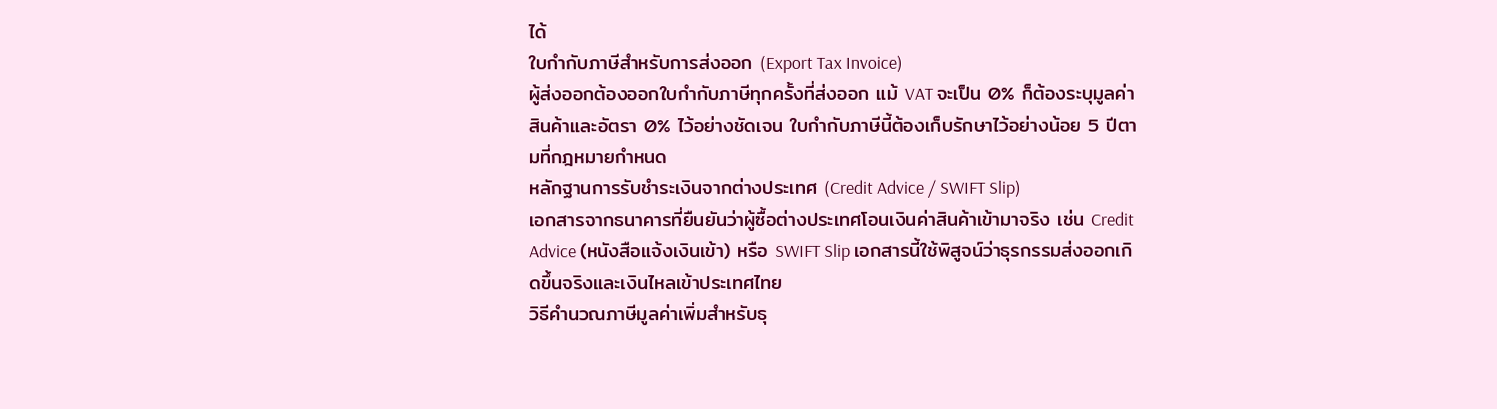ได้
ใบกำกับภาษีสำหรับการส่งออก (Export Tax Invoice)
ผู้ส่งออกต้องออกใบกำกับภาษีทุกครั้งที่ส่งออก แม้ VAT จะเป็น 0% ก็ต้องระบุมูลค่าสินค้าและอัตรา 0% ไว้อย่างชัดเจน ใบกำกับภาษีนี้ต้องเก็บรักษาไว้อย่างน้อย 5 ปีตามที่กฎหมายกำหนด
หลักฐานการรับชำระเงินจากต่างประเทศ (Credit Advice / SWIFT Slip)
เอกสารจากธนาคารที่ยืนยันว่าผู้ซื้อต่างประเทศโอนเงินค่าสินค้าเข้ามาจริง เช่น Credit Advice (หนังสือแจ้งเงินเข้า) หรือ SWIFT Slip เอกสารนี้ใช้พิสูจน์ว่าธุรกรรมส่งออกเกิดขึ้นจริงและเงินไหลเข้าประเทศไทย
วิธีคำนวณภาษีมูลค่าเพิ่มสำหรับธุ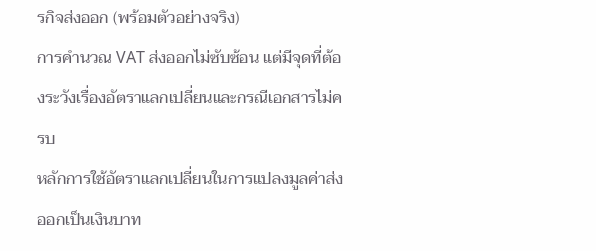รกิจส่งออก (พร้อมตัวอย่างจริง)
การคำนวณ VAT ส่งออกไม่ซับซ้อน แต่มีจุดที่ต้องระวังเรื่องอัตราแลกเปลี่ยนและกรณีเอกสารไม่ครบ
หลักการใช้อัตราแลกเปลี่ยนในการแปลงมูลค่าส่งออกเป็นเงินบาท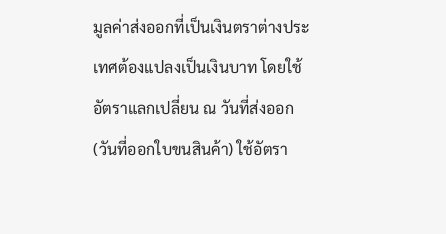มูลค่าส่งออกที่เป็นเงินตราต่างประเทศต้องแปลงเป็นเงินบาท โดยใช้อัตราแลกเปลี่ยน ณ วันที่ส่งออก (วันที่ออกใบขนสินค้า) ใช้อัตรา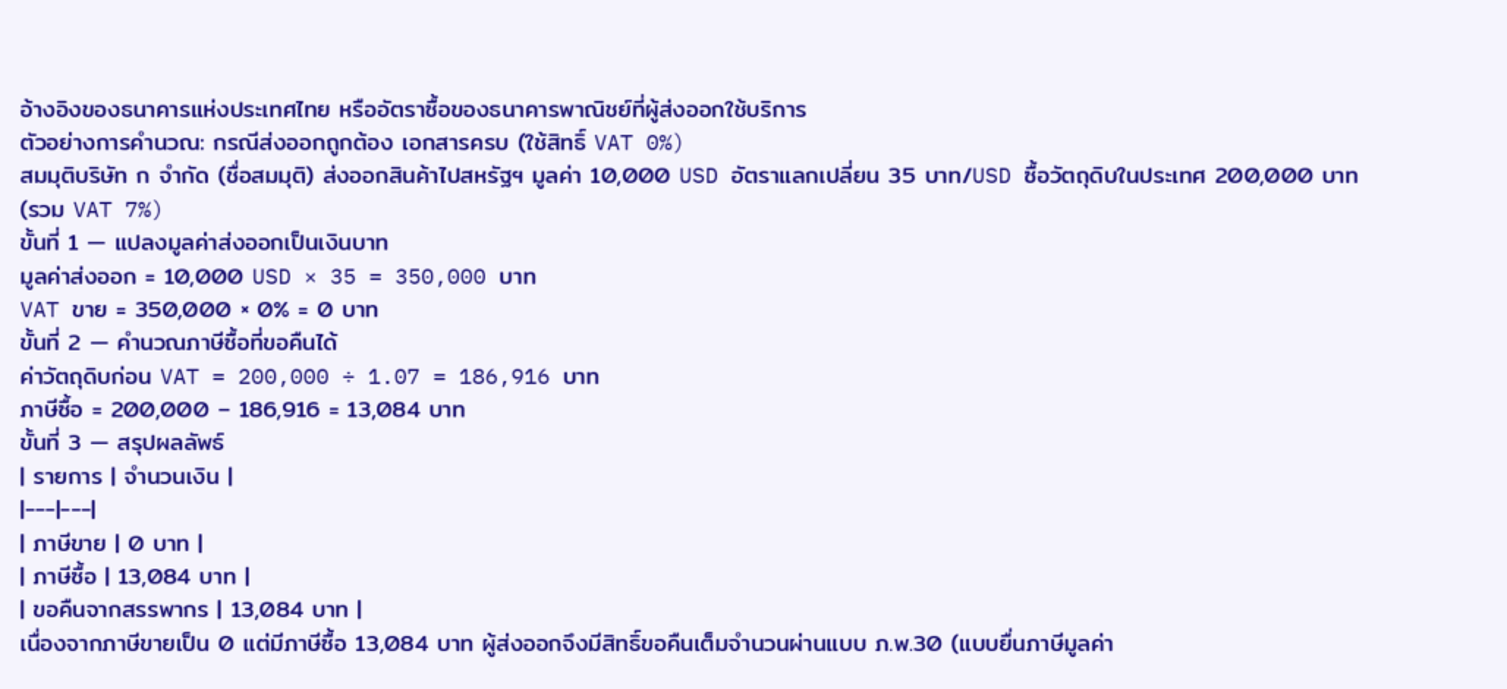อ้างอิงของธนาคารแห่งประเทศไทย หรืออัตราซื้อของธนาคารพาณิชย์ที่ผู้ส่งออกใช้บริการ
ตัวอย่างการคำนวณ: กรณีส่งออกถูกต้อง เอกสารครบ (ใช้สิทธิ์ VAT 0%)
สมมุติบริษัท ก จำกัด (ชื่อสมมุติ) ส่งออกสินค้าไปสหรัฐฯ มูลค่า 10,000 USD อัตราแลกเปลี่ยน 35 บาท/USD ซื้อวัตถุดิบในประเทศ 200,000 บาท (รวม VAT 7%)
ขั้นที่ 1 — แปลงมูลค่าส่งออกเป็นเงินบาท
มูลค่าส่งออก = 10,000 USD × 35 = 350,000 บาท
VAT ขาย = 350,000 × 0% = 0 บาท
ขั้นที่ 2 — คำนวณภาษีซื้อที่ขอคืนได้
ค่าวัตถุดิบก่อน VAT = 200,000 ÷ 1.07 = 186,916 บาท
ภาษีซื้อ = 200,000 – 186,916 = 13,084 บาท
ขั้นที่ 3 — สรุปผลลัพธ์
| รายการ | จำนวนเงิน |
|---|---|
| ภาษีขาย | 0 บาท |
| ภาษีซื้อ | 13,084 บาท |
| ขอคืนจากสรรพากร | 13,084 บาท |
เนื่องจากภาษีขายเป็น 0 แต่มีภาษีซื้อ 13,084 บาท ผู้ส่งออกจึงมีสิทธิ์ขอคืนเต็มจำนวนผ่านแบบ ภ.พ.30 (แบบยื่นภาษีมูลค่า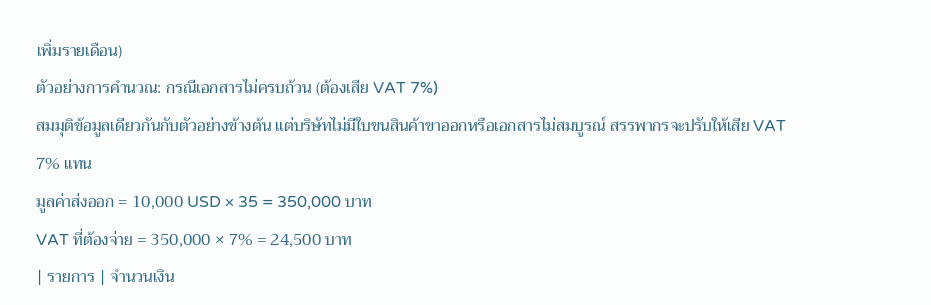เพิ่มรายเดือน)
ตัวอย่างการคำนวณ: กรณีเอกสารไม่ครบถ้วน (ต้องเสีย VAT 7%)
สมมุติข้อมูลเดียวกันกับตัวอย่างข้างต้น แต่บริษัทไม่มีใบขนสินค้าขาออกหรือเอกสารไม่สมบูรณ์ สรรพากรจะปรับให้เสีย VAT 7% แทน
มูลค่าส่งออก = 10,000 USD × 35 = 350,000 บาท
VAT ที่ต้องจ่าย = 350,000 × 7% = 24,500 บาท
| รายการ | จำนวนเงิน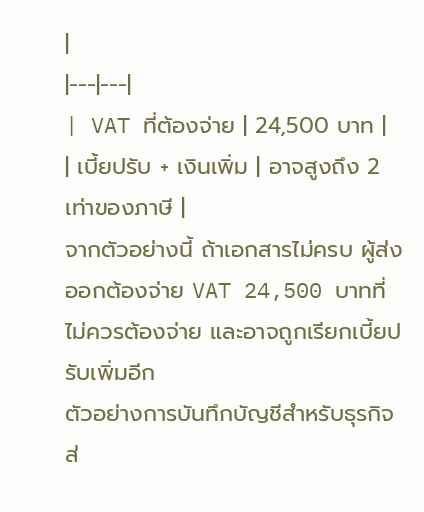|
|---|---|
| VAT ที่ต้องจ่าย | 24,500 บาท |
| เบี้ยปรับ + เงินเพิ่ม | อาจสูงถึง 2 เท่าของภาษี |
จากตัวอย่างนี้ ถ้าเอกสารไม่ครบ ผู้ส่งออกต้องจ่าย VAT 24,500 บาทที่ไม่ควรต้องจ่าย และอาจถูกเรียกเบี้ยปรับเพิ่มอีก
ตัวอย่างการบันทึกบัญชีสำหรับธุรกิจส่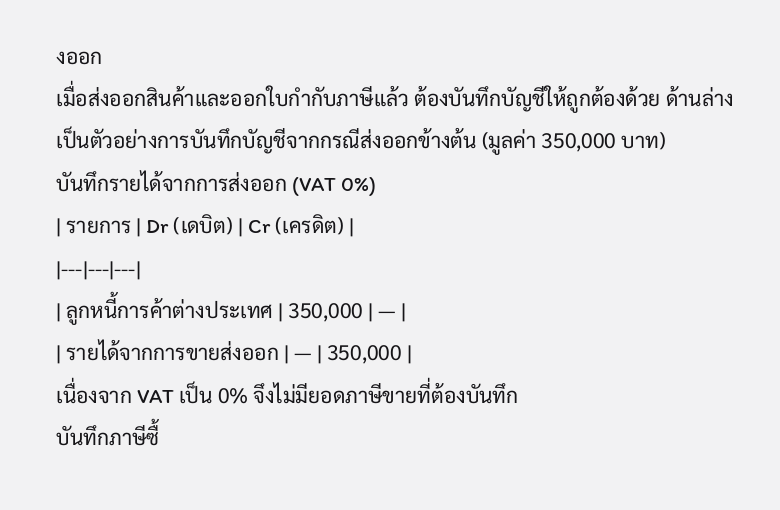งออก
เมื่อส่งออกสินค้าและออกใบกำกับภาษีแล้ว ต้องบันทึกบัญชีให้ถูกต้องด้วย ด้านล่างเป็นตัวอย่างการบันทึกบัญชีจากกรณีส่งออกข้างต้น (มูลค่า 350,000 บาท)
บันทึกรายได้จากการส่งออก (VAT 0%)
| รายการ | Dr (เดบิต) | Cr (เครดิต) |
|---|---|---|
| ลูกหนี้การค้าต่างประเทศ | 350,000 | — |
| รายได้จากการขายส่งออก | — | 350,000 |
เนื่องจาก VAT เป็น 0% จึงไม่มียอดภาษีขายที่ต้องบันทึก
บันทึกภาษีซื้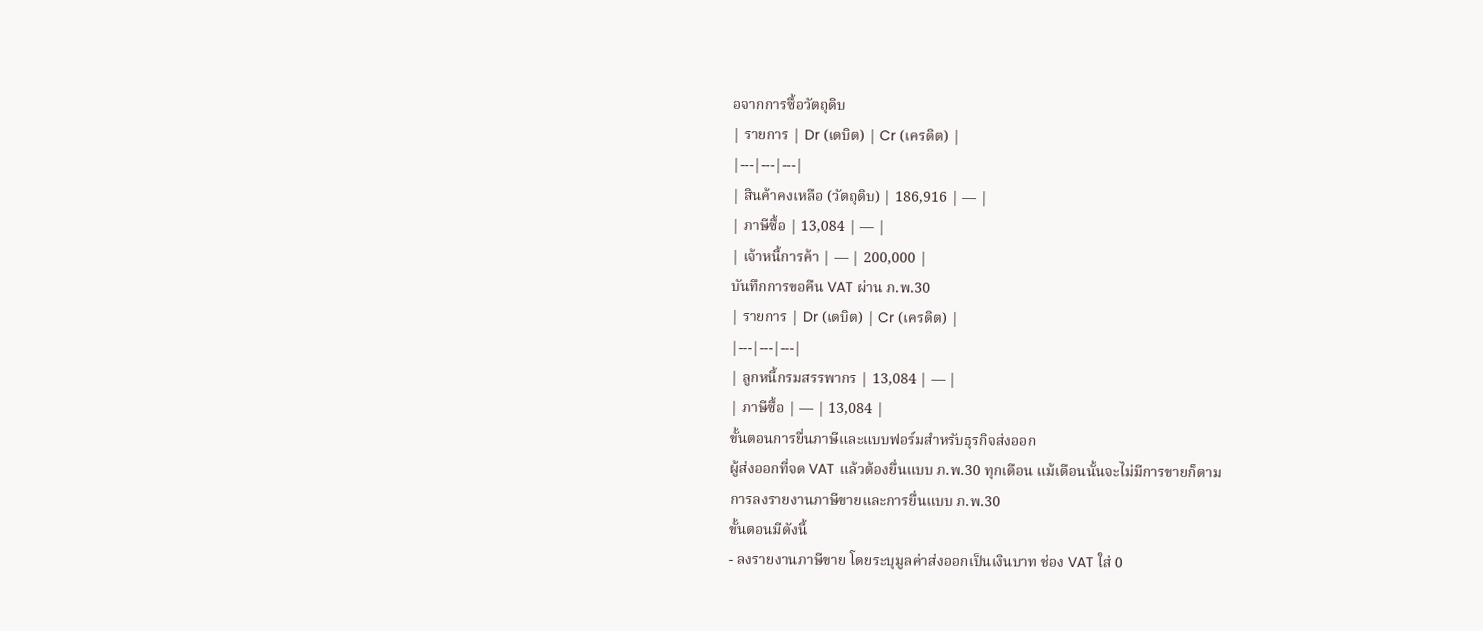อจากการซื้อวัตถุดิบ
| รายการ | Dr (เดบิต) | Cr (เครดิต) |
|---|---|---|
| สินค้าคงเหลือ (วัตถุดิบ) | 186,916 | — |
| ภาษีซื้อ | 13,084 | — |
| เจ้าหนี้การค้า | — | 200,000 |
บันทึกการขอคืน VAT ผ่าน ภ.พ.30
| รายการ | Dr (เดบิต) | Cr (เครดิต) |
|---|---|---|
| ลูกหนี้กรมสรรพากร | 13,084 | — |
| ภาษีซื้อ | — | 13,084 |
ขั้นตอนการยื่นภาษีและแบบฟอร์มสำหรับธุรกิจส่งออก
ผู้ส่งออกที่จด VAT แล้วต้องยื่นแบบ ภ.พ.30 ทุกเดือน แม้เดือนนั้นจะไม่มีการขายก็ตาม
การลงรายงานภาษีขายและการยื่นแบบ ภ.พ.30
ขั้นตอนมีดังนี้
- ลงรายงานภาษีขาย โดยระบุมูลค่าส่งออกเป็นเงินบาท ช่อง VAT ใส่ 0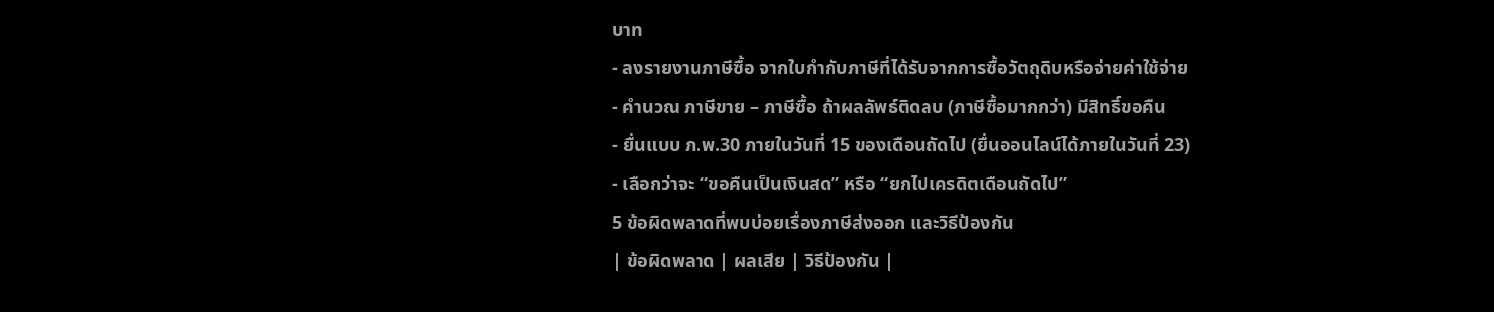บาท
- ลงรายงานภาษีซื้อ จากใบกำกับภาษีที่ได้รับจากการซื้อวัตถุดิบหรือจ่ายค่าใช้จ่าย
- คำนวณ ภาษีขาย – ภาษีซื้อ ถ้าผลลัพธ์ติดลบ (ภาษีซื้อมากกว่า) มีสิทธิ์ขอคืน
- ยื่นแบบ ภ.พ.30 ภายในวันที่ 15 ของเดือนถัดไป (ยื่นออนไลน์ได้ภายในวันที่ 23)
- เลือกว่าจะ “ขอคืนเป็นเงินสด” หรือ “ยกไปเครดิตเดือนถัดไป”
5 ข้อผิดพลาดที่พบบ่อยเรื่องภาษีส่งออก และวิธีป้องกัน
| ข้อผิดพลาด | ผลเสีย | วิธีป้องกัน |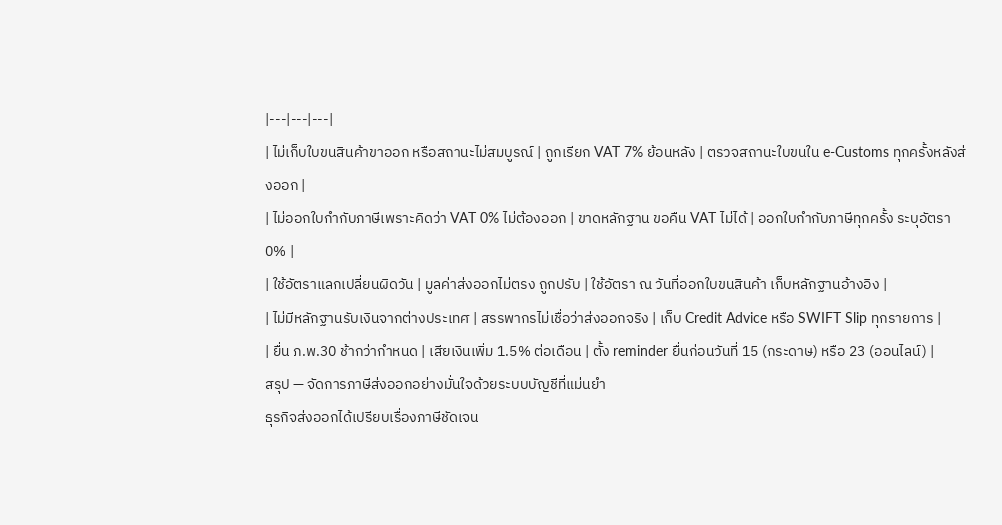|---|---|---|
| ไม่เก็บใบขนสินค้าขาออก หรือสถานะไม่สมบูรณ์ | ถูกเรียก VAT 7% ย้อนหลัง | ตรวจสถานะใบขนใน e-Customs ทุกครั้งหลังส่งออก |
| ไม่ออกใบกำกับภาษีเพราะคิดว่า VAT 0% ไม่ต้องออก | ขาดหลักฐาน ขอคืน VAT ไม่ได้ | ออกใบกำกับภาษีทุกครั้ง ระบุอัตรา 0% |
| ใช้อัตราแลกเปลี่ยนผิดวัน | มูลค่าส่งออกไม่ตรง ถูกปรับ | ใช้อัตรา ณ วันที่ออกใบขนสินค้า เก็บหลักฐานอ้างอิง |
| ไม่มีหลักฐานรับเงินจากต่างประเทศ | สรรพากรไม่เชื่อว่าส่งออกจริง | เก็บ Credit Advice หรือ SWIFT Slip ทุกรายการ |
| ยื่น ภ.พ.30 ช้ากว่ากำหนด | เสียเงินเพิ่ม 1.5% ต่อเดือน | ตั้ง reminder ยื่นก่อนวันที่ 15 (กระดาษ) หรือ 23 (ออนไลน์) |
สรุป — จัดการภาษีส่งออกอย่างมั่นใจด้วยระบบบัญชีที่แม่นยำ
ธุรกิจส่งออกได้เปรียบเรื่องภาษีชัดเจน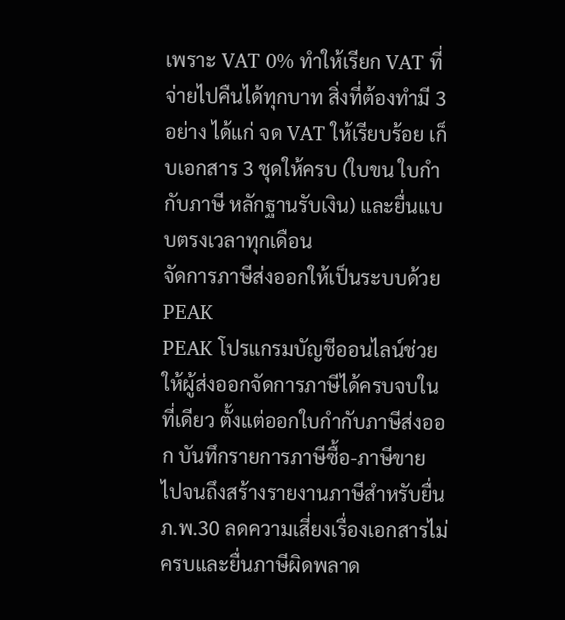เพราะ VAT 0% ทำให้เรียก VAT ที่จ่ายไปคืนได้ทุกบาท สิ่งที่ต้องทำมี 3 อย่าง ได้แก่ จด VAT ให้เรียบร้อย เก็บเอกสาร 3 ชุดให้ครบ (ใบขน ใบกำกับภาษี หลักฐานรับเงิน) และยื่นแบบตรงเวลาทุกเดือน
จัดการภาษีส่งออกให้เป็นระบบด้วย PEAK
PEAK โปรแกรมบัญชีออนไลน์ช่วยให้ผู้ส่งออกจัดการภาษีได้ครบจบในที่เดียว ตั้งแต่ออกใบกำกับภาษีส่งออก บันทึกรายการภาษีซื้อ-ภาษีขาย ไปจนถึงสร้างรายงานภาษีสำหรับยื่น ภ.พ.30 ลดความเสี่ยงเรื่องเอกสารไม่ครบและยื่นภาษีผิดพลาด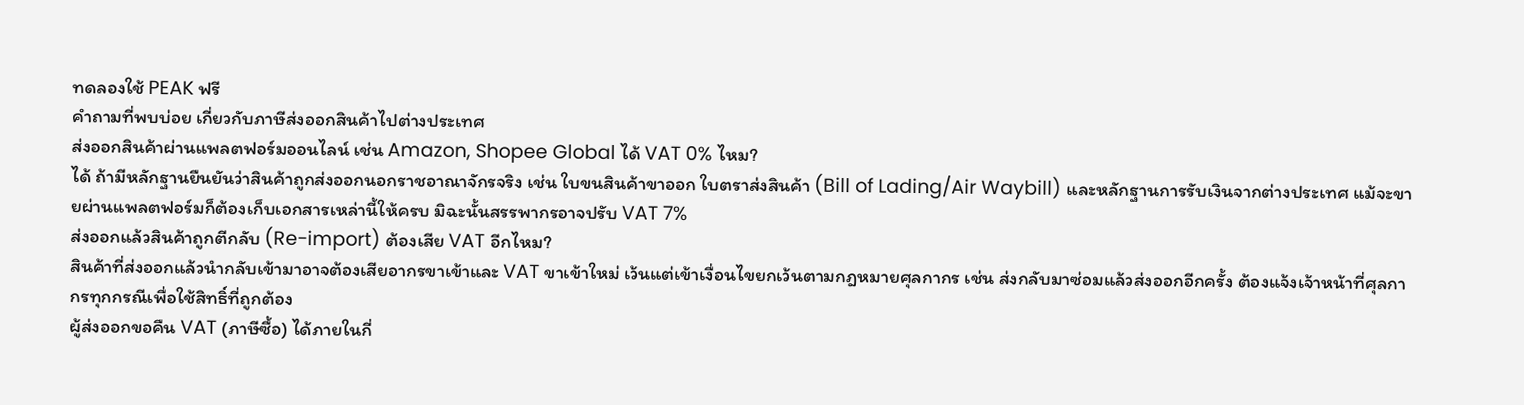ทดลองใช้ PEAK ฟรี
คำถามที่พบบ่อย เกี่ยวกับภาษีส่งออกสินค้าไปต่างประเทศ
ส่งออกสินค้าผ่านแพลตฟอร์มออนไลน์ เช่น Amazon, Shopee Global ได้ VAT 0% ไหม?
ได้ ถ้ามีหลักฐานยืนยันว่าสินค้าถูกส่งออกนอกราชอาณาจักรจริง เช่น ใบขนสินค้าขาออก ใบตราส่งสินค้า (Bill of Lading/Air Waybill) และหลักฐานการรับเงินจากต่างประเทศ แม้จะขายผ่านแพลตฟอร์มก็ต้องเก็บเอกสารเหล่านี้ให้ครบ มิฉะนั้นสรรพากรอาจปรับ VAT 7%
ส่งออกแล้วสินค้าถูกตีกลับ (Re-import) ต้องเสีย VAT อีกไหม?
สินค้าที่ส่งออกแล้วนำกลับเข้ามาอาจต้องเสียอากรขาเข้าและ VAT ขาเข้าใหม่ เว้นแต่เข้าเงื่อนไขยกเว้นตามกฎหมายศุลกากร เช่น ส่งกลับมาซ่อมแล้วส่งออกอีกครั้ง ต้องแจ้งเจ้าหน้าที่ศุลกากรทุกกรณีเพื่อใช้สิทธิ์ที่ถูกต้อง
ผู้ส่งออกขอคืน VAT (ภาษีซื้อ) ได้ภายในกี่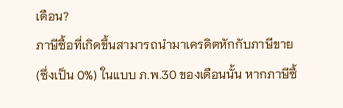เดือน?
ภาษีซื้อที่เกิดขึ้นสามารถนำมาเครดิตหักกับภาษีขาย (ซึ่งเป็น 0%) ในแบบ ภ.พ.30 ของเดือนนั้น หากภาษีซื้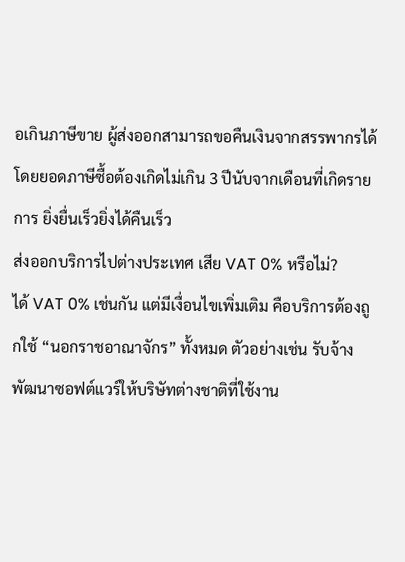อเกินภาษีขาย ผู้ส่งออกสามารถขอคืนเงินจากสรรพากรได้ โดยยอดภาษีซื้อต้องเกิดไม่เกิน 3 ปีนับจากเดือนที่เกิดรายการ ยิ่งยื่นเร็วยิ่งได้คืนเร็ว
ส่งออกบริการไปต่างประเทศ เสีย VAT 0% หรือไม่?
ได้ VAT 0% เช่นกัน แต่มีเงื่อนไขเพิ่มเติม คือบริการต้องถูกใช้ “นอกราชอาณาจักร” ทั้งหมด ตัวอย่างเช่น รับจ้างพัฒนาซอฟต์แวร์ให้บริษัทต่างชาติที่ใช้งาน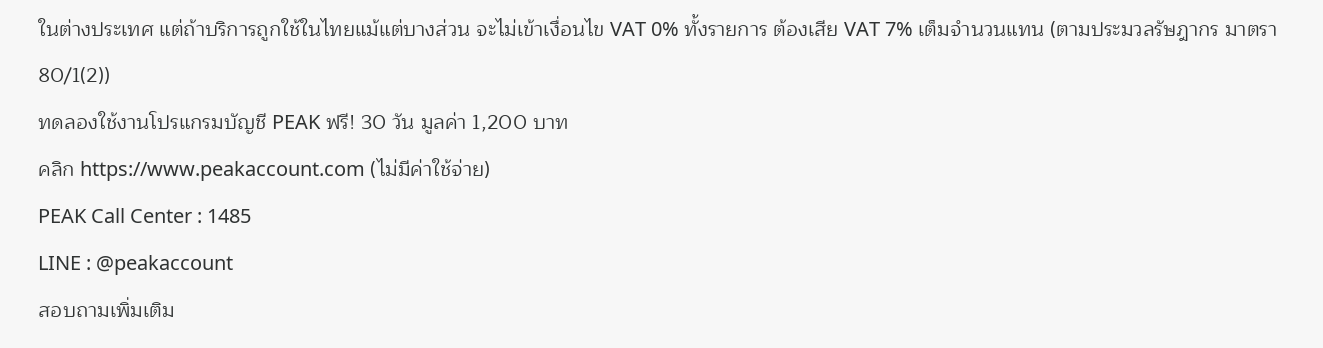ในต่างประเทศ แต่ถ้าบริการถูกใช้ในไทยแม้แต่บางส่วน จะไม่เข้าเงื่อนไข VAT 0% ทั้งรายการ ต้องเสีย VAT 7% เต็มจำนวนแทน (ตามประมวลรัษฎากร มาตรา 80/1(2))
ทดลองใช้งานโปรแกรมบัญชี PEAK ฟรี! 30 วัน มูลค่า 1,200 บาท
คลิก https://www.peakaccount.com (ไม่มีค่าใช้จ่าย)
PEAK Call Center : 1485
LINE : @peakaccount
สอบถามเพิ่มเติม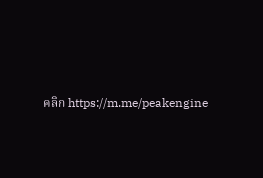คลิก https://m.me/peakengine